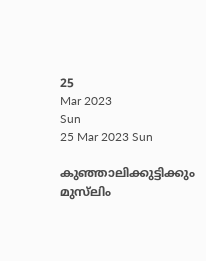25
Mar 2023
Sun
25 Mar 2023 Sun

കുഞ്ഞാലിക്കുട്ടിക്കും മുസ്‌ലിം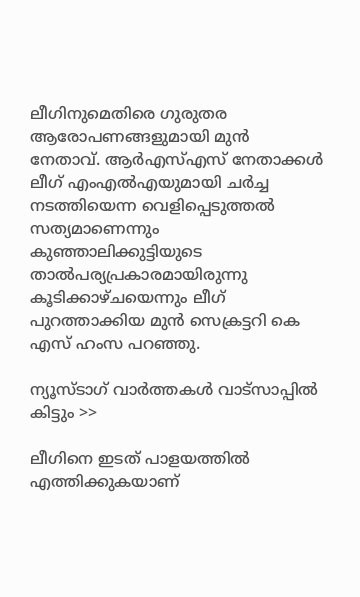ലീഗിനുമെതിരെ ഗുരുതര ആരോപണങ്ങളുമായി മുൻ നേതാവ്. ആർഎസ്എസ് നേതാക്കൾ ലീഗ് എംഎൽഎയുമായി ചർച്ച നടത്തിയെന്ന വെളിപ്പെടുത്തൽ സത്യമാണെന്നും കുഞ്ഞാലിക്കുട്ടിയുടെ താൽപര്യപ്രകാരമായിരുന്നു കൂടിക്കാഴ്ചയെന്നും ലീഗ് പുറത്താക്കിയ മുൻ സെക്രട്ടറി കെ എസ് ഹംസ പറഞ്ഞു.

ന്യൂസ്ടാഗ് വാര്‍ത്തകള്‍ വാട്‌സാപ്പില്‍ കിട്ടും >>

ലീഗിനെ ഇടത് പാളയത്തിൽ എത്തിക്കുകയാണ്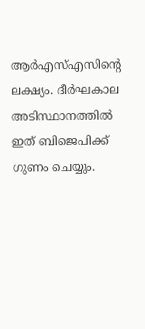ആർഎസ്എസിന്റെ ലക്ഷ്യം. ദീർഘകാല അടിസ്ഥാനത്തിൽ ഇത് ബിജെപിക്ക് ഗുണം ചെയ്യും.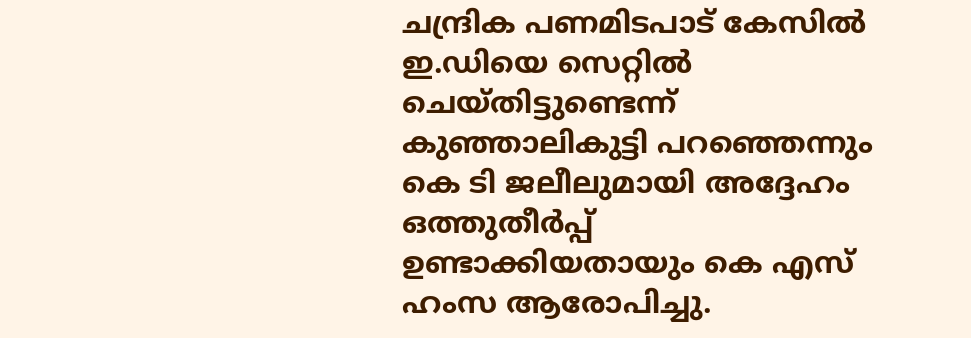ചന്ദ്രിക പണമിടപാട് കേസിൽ ഇ.ഡിയെ സെറ്റിൽ ചെയ്തിട്ടുണ്ടെന്ന് കുഞ്ഞാലികുട്ടി പറഞ്ഞെന്നും കെ ടി ജലീലുമായി അദ്ദേഹം ഒത്തുതീർപ്പ് ഉണ്ടാക്കിയതായും കെ എസ് ഹംസ ആരോപിച്ചു.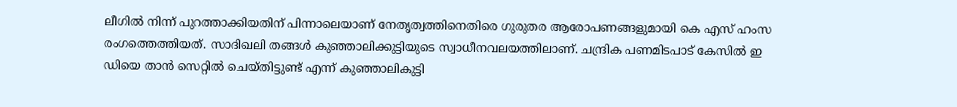ലീഗിൽ നിന്ന് പുറത്താക്കിയതിന് പിന്നാലെയാണ് നേതൃത്വത്തിനെതിരെ ഗുരുതര ആരോപണങ്ങളുമായി കെ എസ് ഹംസ രംഗത്തെത്തിയത്. സാദിഖലി തങ്ങൾ കുഞ്ഞാലിക്കുട്ടിയുടെ സ്വാധീനവലയത്തിലാണ്. ചന്ദ്രിക പണമിടപാട് കേസിൽ ഇ ഡിയെ താൻ സെറ്റിൽ ചെയ്തിട്ടുണ്ട് എന്ന് കുഞ്ഞാലികുട്ടി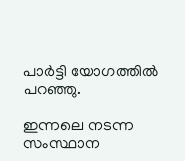പാർട്ടി യോഗത്തിൽ പറഞ്ഞു.

ഇന്നലെ നടന്ന സംസ്ഥാന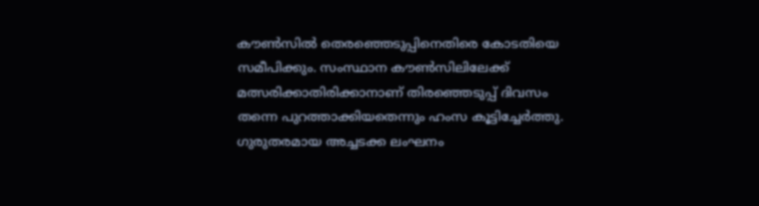കൗൺസിൽ തെരഞ്ഞെടുപ്പിനെതിരെ കോടതിയെ സമീപിക്കും. സംസ്ഥാന കൗൺസിലിലേക്ക് മത്സരിക്കാതിരിക്കാനാണ് തിരഞ്ഞെടുപ്പ് ദിവസം തന്നെ പുറത്താക്കിയതെന്നും ഹംസ കൂട്ടിച്ചേർത്തു. ഗുരുതരമായ അച്ചടക്ക ലംഘനം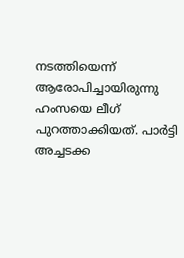നടത്തിയെന്ന് ആരോപിച്ചായിരുന്നു ഹംസയെ ലീഗ് പുറത്താക്കിയത്. പാര്‍ട്ടി അച്ചടക്ക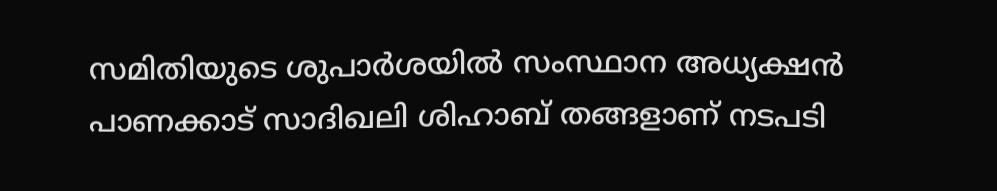സമിതിയുടെ ശുപാര്‍ശയില്‍ സംസ്ഥാന അധ്യക്ഷന്‍ പാണക്കാട് സാദിഖലി ശിഹാബ് തങ്ങളാണ് നടപടി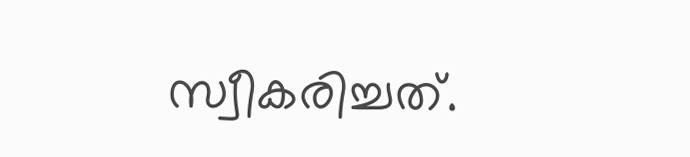സ്വീകരിച്ചത്.